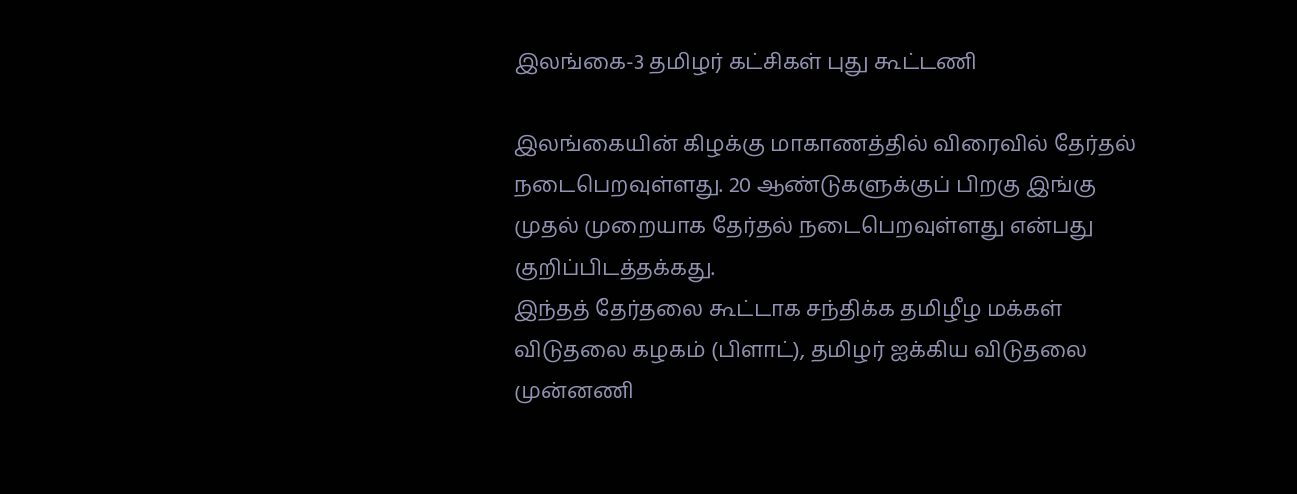இலங்கை-3 தமிழர் கட்சிகள் புது கூட்டணி

இலங்கையின் கிழக்கு மாகாணத்தில் விரைவில் தேர்தல் நடைபெறவுள்ளது. 20 ஆண்டுகளுக்குப் பிறகு இங்கு முதல் முறையாக தேர்தல் நடைபெறவுள்ளது என்பது குறிப்பிடத்தக்கது.
இந்தத் தேர்தலை கூட்டாக சந்திக்க தமிழீழ மக்கள் விடுதலை கழகம் (பிளாட்), தமிழர் ஐக்கிய விடுதலை முன்னணி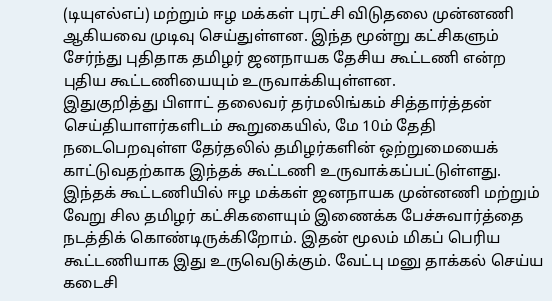(டியுஎல்எப்) மற்றும் ஈழ மக்கள் புரட்சி விடுதலை முன்னணி ஆகியவை முடிவு செய்துள்ளன. இந்த மூன்று கட்சிகளும் சேர்ந்து புதிதாக தமிழர் ஜனநாயக தேசிய கூட்டணி என்ற புதிய கூட்டணியையும் உருவாக்கியுள்ளன.
இதுகுறித்து பிளாட் தலைவர் தர்மலிங்கம் சித்தார்த்தன் செய்தியாளர்களிடம் கூறுகையில், மே 10ம் தேதி நடைபெறவுள்ள தேர்தலில் தமிழர்களின் ஒற்றுமையைக் காட்டுவதற்காக இந்தக் கூட்டணி உருவாக்கப்பட்டுள்ளது.
இந்தக் கூட்டணியில் ஈழ மக்கள் ஜனநாயக முன்னணி மற்றும் வேறு சில தமிழர் கட்சிகளையும் இணைக்க பேச்சுவார்த்தை நடத்திக் கொண்டிருக்கிறோம். இதன் மூலம் மிகப் பெரிய கூட்டணியாக இது உருவெடுக்கும். வேட்பு மனு தாக்கல் செய்ய கடைசி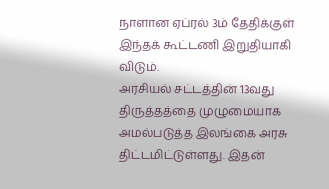நாளான ஏப்ரல் 3ம் தேதிக்குள் இந்தக் கூட்டணி இறுதியாகி விடும்.
அரசியல் சட்டத்தின் 13வது திருத்தத்தை முழுமையாக அமல்படுத்த இலங்கை அரசு திட்டமிட்டுள்ளது. இதன்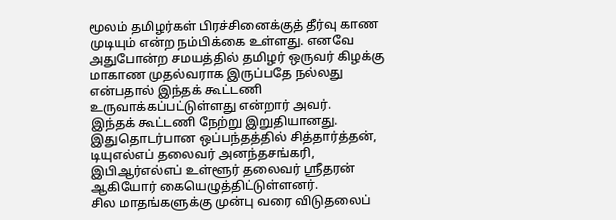மூலம் தமிழர்கள் பிரச்சினைக்குத் தீர்வு காண முடியும் என்ற நம்பிக்கை உள்ளது. எனவே அதுபோன்ற சமயத்தில் தமிழர் ஒருவர் கிழக்கு மாகாண முதல்வராக இருப்பதே நல்லது என்பதால் இந்தக் கூட்டணி உருவாக்கப்பட்டுள்ளது என்றார் அவர்.
இந்தக் கூட்டணி நேற்று இறுதியானது. இதுதொடர்பான ஒப்பந்தத்தில் சித்தார்த்தன், டியுஎல்எப் தலைவர் அனந்தசங்கரி, இபிஆர்எல்எப் உள்ளூர் தலைவர் ஸ்ரீதரன் ஆகியோர் கையெழுத்திட்டுள்ளனர்.
சில மாதங்களுக்கு முன்பு வரை விடுதலைப்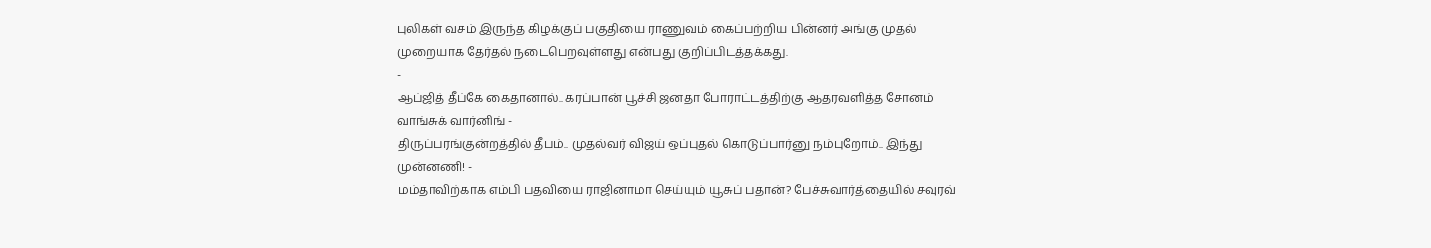புலிகள் வசம் இருந்த கிழக்குப் பகுதியை ராணுவம் கைப்பற்றிய பின்னர் அங்கு முதல் முறையாக தேர்தல் நடைபெறவுள்ளது என்பது குறிப்பிடத்தக்கது.
-
ஆப்ஜித் தீப்கே கைதானால்.. கரப்பான் பூச்சி ஜனதா போராட்டத்திற்கு ஆதரவளித்த சோனம் வாங்சுக் வார்னிங் -
திருப்பரங்குன்றத்தில் தீபம்.. முதல்வர் விஜய் ஒப்புதல் கொடுப்பார்னு நம்புறோம்.. இந்து முன்னணி! -
மம்தாவிற்காக எம்பி பதவியை ராஜினாமா செய்யும் யூசுப் பதான்? பேச்சுவார்த்தையில் சவுரவ்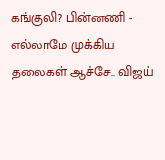கங்குலி? பின்னணி -
எல்லாமே முக்கிய தலைகள் ஆச்சே.. விஜய்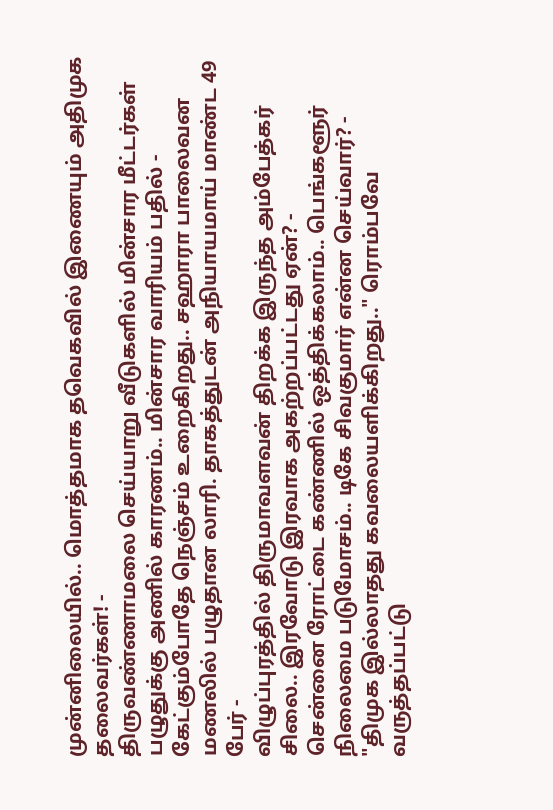முன்னிலையில்.. மொத்தமாக தவெகவில் இணையும் அதிமுக தலைவர்கள்! -
திருவண்ணாமலை செய்யாறு வீடுகளில் மின்சார மீட்டர்கள் பழுதுக்கு அணில் காரணம்.. மின்சார வாரியம் பதில் -
கேட்கும்போதே நெஞ்சம் உறைகிறது.. சஹாரா பாலைவன மணலில் பழுதான லாரி. தாகத்துடன் அநியாயமாய் மாண்ட 49 பேர் -
விழுப்புரத்தில் திருமாவளவன் திறக்க இருந்த அம்பேத்கர் சிலை.. இரவோடு இரவாக அகற்றப்பட்டது ஏன்? -
சென்னை ரோட்டை கண்ணில் ஒத்திக்கலாம்.. பெங்களூர் நிலைமை படுமோசம்.. டிகே சிவகுமார் என்ன செய்வார்? -
"திமுக இல்லாதது கவலையளிக்கிறது.." ரொம்பவே வருத்தப்பட்டு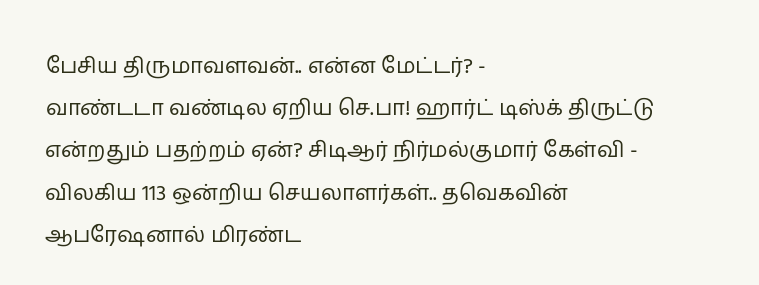பேசிய திருமாவளவன்.. என்ன மேட்டர்? -
வாண்டடா வண்டில ஏறிய செ.பா! ஹார்ட் டிஸ்க் திருட்டு என்றதும் பதற்றம் ஏன்? சிடிஆர் நிர்மல்குமார் கேள்வி -
விலகிய 113 ஒன்றிய செயலாளர்கள்.. தவெகவின் ஆபரேஷனால் மிரண்ட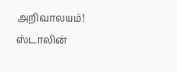அறிவாலயம்! ஸ்டாலின்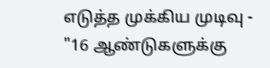எடுத்த முக்கிய முடிவு -
"16 ஆண்டுகளுக்கு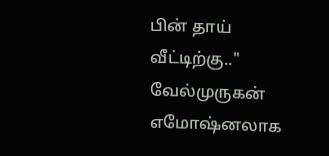பின் தாய் வீட்டிற்கு.." வேல்முருகன் எமோஷ்னலாக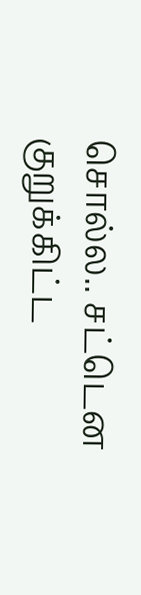சொல்ல.. சட்டென குறுக்கிட்ட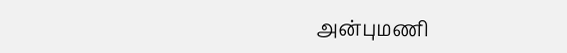அன்புமணி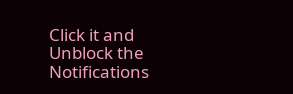Click it and Unblock the Notifications